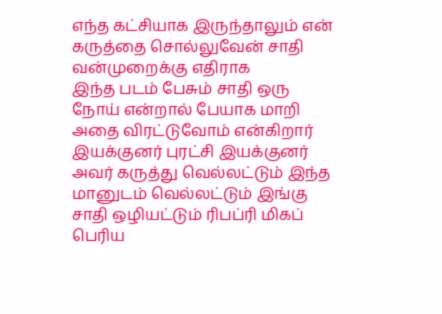எந்த கட்சியாக இருந்தாலும் என் கருத்தை சொல்லுவேன் சாதி வன்முறைக்கு எதிராக
இந்த படம் பேசும் சாதி ஒரு நோய் என்றால் பேயாக மாறி அதை விரட்டுவோம் என்கிறார் இயக்குனர் புரட்சி இயக்குனர் அவர் கருத்து வெல்லட்டும் இந்த மானுடம் வெல்லட்டும் இங்கு சாதி ஒழியட்டும் ரிபப்ரி மிகப் பெரிய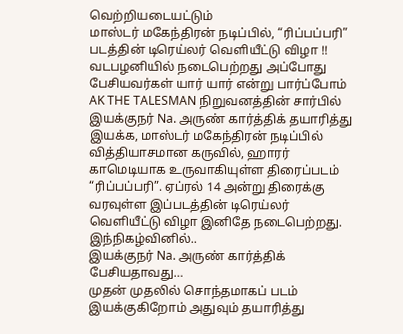வெற்றியடையட்டும்
மாஸ்டர் மகேந்திரன் நடிப்பில், “ரிப்பப்பரி” படத்தின் டிரெய்லர் வெளியீட்டு விழா !!
வடபழனியில் நடைபெற்றது அப்போது பேசியவர்கள் யார் யார் என்று பார்ப்போம்
AK THE TALESMAN நிறுவனத்தின் சார்பில் இயக்குநர் Na. அருண் கார்த்திக் தயாரித்து இயக்க, மாஸ்டர் மகேந்திரன் நடிப்பில் வித்தியாசமான கருவில், ஹாரர் காமெடியாக உருவாகியுள்ள திரைப்படம் “ரிப்பப்பரி”. ஏப்ரல் 14 அன்று திரைக்கு வரவுள்ள இப்படத்தின் டிரெய்லர் வெளியீட்டு விழா இனிதே நடைபெற்றது.
இந்நிகழ்வினில்..
இயக்குநர் Na. அருண் கார்த்திக் பேசியதாவது…
முதன் முதலில் சொந்தமாகப் படம் இயக்குகிறோம் அதுவும் தயாரித்து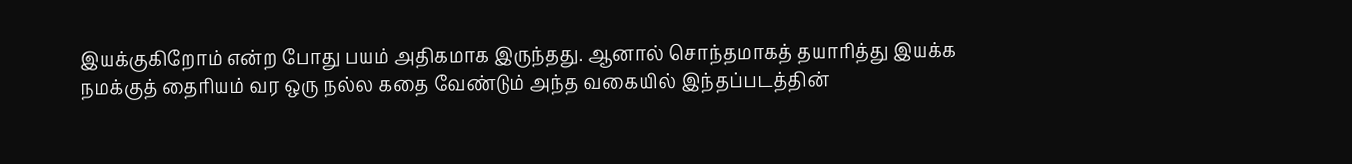இயக்குகிறோம் என்ற போது பயம் அதிகமாக இருந்தது. ஆனால் சொந்தமாகத் தயாரித்து இயக்க நமக்குத் தைரியம் வர ஒரு நல்ல கதை வேண்டும் அந்த வகையில் இந்தப்படத்தின்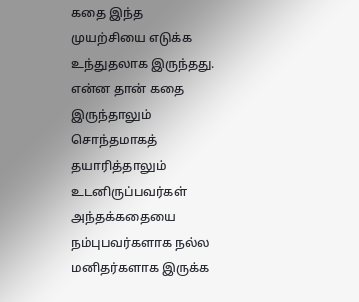கதை இந்த முயற்சியை எடுக்க உந்துதலாக இருந்தது. என்ன தான் கதை இருந்தாலும் சொந்தமாகத் தயாரித்தாலும் உடனிருப்பவர்கள் அந்தக்கதையை நம்புபவர்களாக நல்ல மனிதர்களாக இருக்க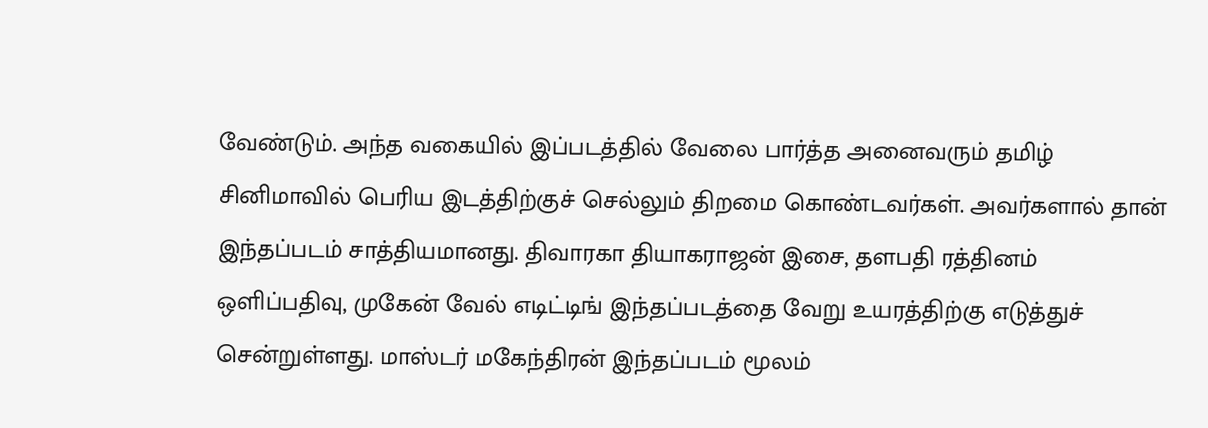வேண்டும். அந்த வகையில் இப்படத்தில் வேலை பார்த்த அனைவரும் தமிழ் சினிமாவில் பெரிய இடத்திற்குச் செல்லும் திறமை கொண்டவர்கள். அவர்களால் தான் இந்தப்படம் சாத்தியமானது. திவாரகா தியாகராஜன் இசை, தளபதி ரத்தினம் ஒளிப்பதிவு, முகேன் வேல் எடிட்டிங் இந்தப்படத்தை வேறு உயரத்திற்கு எடுத்துச் சென்றுள்ளது. மாஸ்டர் மகேந்திரன் இந்தப்படம் மூலம்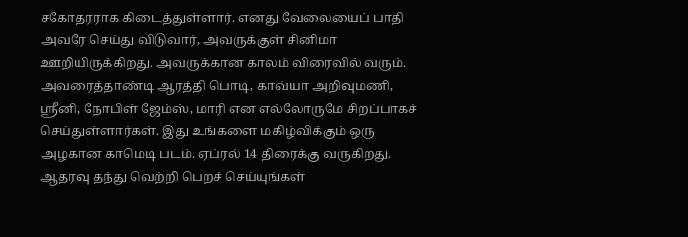சகோதரராக கிடைத்துள்ளார். எனது வேலையைப் பாதி அவரே செய்து விடுவார், அவருக்குள் சினிமா ஊறியிருக்கிறது. அவருக்கான காலம் விரைவில் வரும். அவரைத்தாண்டி ஆரத்தி பொடி, காவ்யா அறிவுமணி, ஶ்ரீனி, நோபிள் ஜேம்ஸ், மாரி என எல்லோருமே சிறப்பாகச் செய்துள்ளார்கள். இது உங்களை மகிழ்விக்கும் ஒரு அழகான காமெடி படம். ஏப்ரல் 14 திரைக்கு வருகிறது. ஆதரவு தந்து வெற்றி பெறச் செய்யுங்கள்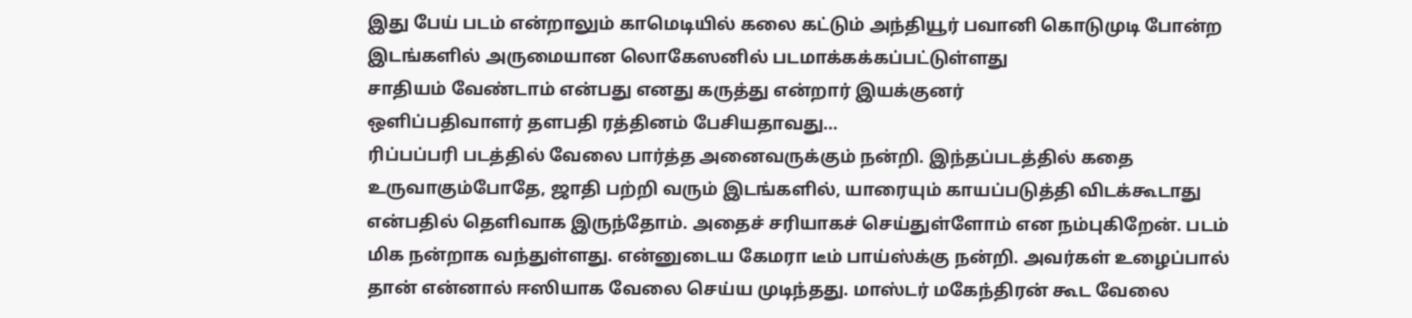இது பேய் படம் என்றாலும் காமெடியில் கலை கட்டும் அந்தியூர் பவானி கொடுமுடி போன்ற இடங்களில் அருமையான லொகேஸனில் படமாக்கக்கப்பட்டுள்ளது
சாதியம் வேண்டாம் என்பது எனது கருத்து என்றார் இயக்குனர்
ஒளிப்பதிவாளர் தளபதி ரத்தினம் பேசியதாவது…
ரிப்பப்பரி படத்தில் வேலை பார்த்த அனைவருக்கும் நன்றி. இந்தப்படத்தில் கதை உருவாகும்போதே, ஜாதி பற்றி வரும் இடங்களில், யாரையும் காயப்படுத்தி விடக்கூடாது என்பதில் தெளிவாக இருந்தோம். அதைச் சரியாகச் செய்துள்ளோம் என நம்புகிறேன். படம் மிக நன்றாக வந்துள்ளது. என்னுடைய கேமரா டீம் பாய்ஸ்க்கு நன்றி. அவர்கள் உழைப்பால் தான் என்னால் ஈஸியாக வேலை செய்ய முடிந்தது. மாஸ்டர் மகேந்திரன் கூட வேலை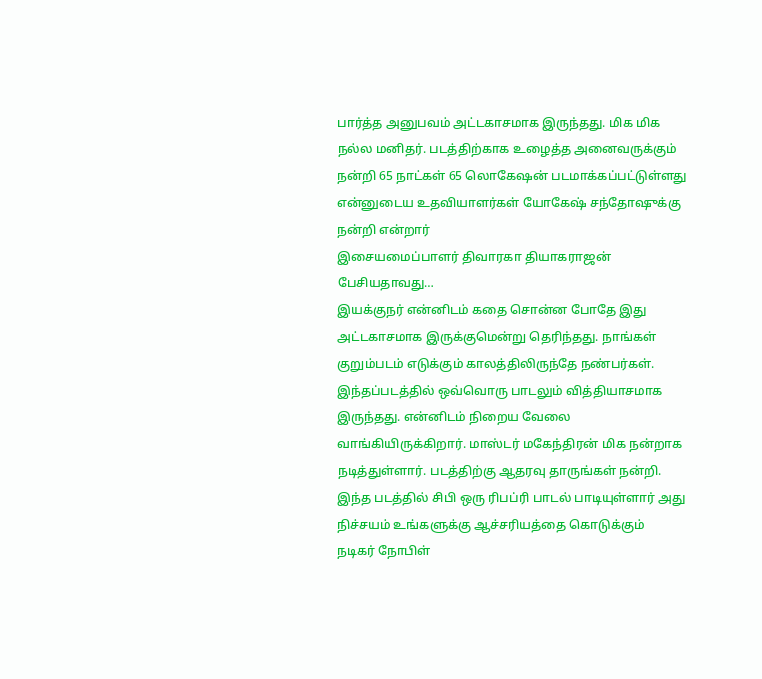பார்த்த அனுபவம் அட்டகாசமாக இருந்தது. மிக மிக நல்ல மனிதர். படத்திற்காக உழைத்த அனைவருக்கும் நன்றி 65 நாட்கள் 65 லொகேஷன் படமாக்கப்பட்டுள்ளது என்னுடைய உதவியாளர்கள் யோகேஷ் சந்தோஷுக்கு நன்றி என்றார்
இசையமைப்பாளர் திவாரகா தியாகராஜன் பேசியதாவது…
இயக்குநர் என்னிடம் கதை சொன்ன போதே இது அட்டகாசமாக இருக்குமென்று தெரிந்தது. நாங்கள் குறும்படம் எடுக்கும் காலத்திலிருந்தே நண்பர்கள். இந்தப்படத்தில் ஒவ்வொரு பாடலும் வித்தியாசமாக இருந்தது. என்னிடம் நிறைய வேலை வாங்கியிருக்கிறார். மாஸ்டர் மகேந்திரன் மிக நன்றாக நடித்துள்ளார். படத்திற்கு ஆதரவு தாருங்கள் நன்றி.
இந்த படத்தில் சிபி ஒரு ரிபப்ரி பாடல் பாடியுள்ளார் அது நிச்சயம் உங்களுக்கு ஆச்சரியத்தை கொடுக்கும்
நடிகர் நோபிள்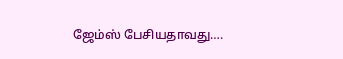ஜேம்ஸ் பேசியதாவது….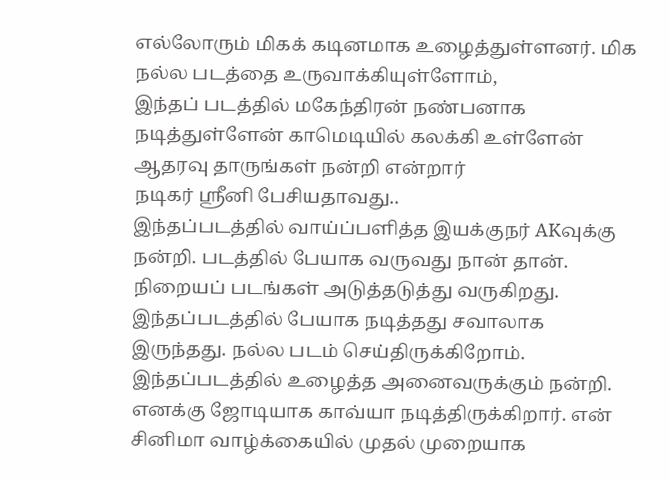எல்லோரும் மிகக் கடினமாக உழைத்துள்ளனர். மிக நல்ல படத்தை உருவாக்கியுள்ளோம்,
இந்தப் படத்தில் மகேந்திரன் நண்பனாக நடித்துள்ளேன் காமெடியில் கலக்கி உள்ளேன் ஆதரவு தாருங்கள் நன்றி என்றார்
நடிகர் ஶ்ரீனி பேசியதாவது..
இந்தப்படத்தில் வாய்ப்பளித்த இயக்குநர் AKவுக்கு நன்றி. படத்தில் பேயாக வருவது நான் தான். நிறையப் படங்கள் அடுத்தடுத்து வருகிறது. இந்தப்படத்தில் பேயாக நடித்தது சவாலாக இருந்தது. நல்ல படம் செய்திருக்கிறோம். இந்தப்படத்தில் உழைத்த அனைவருக்கும் நன்றி. எனக்கு ஜோடியாக காவ்யா நடித்திருக்கிறார். என் சினிமா வாழ்க்கையில் முதல் முறையாக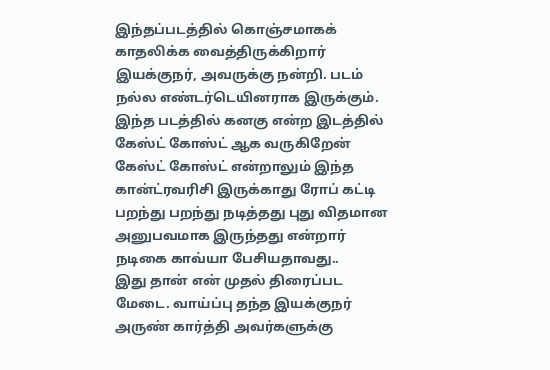இந்தப்படத்தில் கொஞ்சமாகக் காதலிக்க வைத்திருக்கிறார் இயக்குநர், அவருக்கு நன்றி. படம் நல்ல எண்டர்டெயினராக இருக்கும்.
இந்த படத்தில் கனகு என்ற இடத்தில் கேஸ்ட் கோஸ்ட் ஆக வருகிறேன்
கேஸ்ட் கோஸ்ட் என்றாலும் இந்த கான்ட்ரவரிசி இருக்காது ரோப் கட்டி பறந்து பறந்து நடித்தது புது விதமான அனுபவமாக இருந்தது என்றார்
நடிகை காவ்யா பேசியதாவது..
இது தான் என் முதல் திரைப்பட மேடை. வாய்ப்பு தந்த இயக்குநர் அருண் கார்த்தி அவர்களுக்கு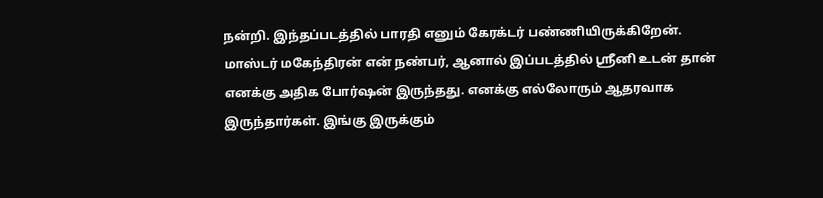நன்றி. இந்தப்படத்தில் பாரதி எனும் கேரக்டர் பண்ணியிருக்கிறேன். மாஸ்டர் மகேந்திரன் என் நண்பர், ஆனால் இப்படத்தில் ஶ்ரீனி உடன் தான் எனக்கு அதிக போர்ஷன் இருந்தது. எனக்கு எல்லோரும் ஆதரவாக இருந்தார்கள். இங்கு இருக்கும்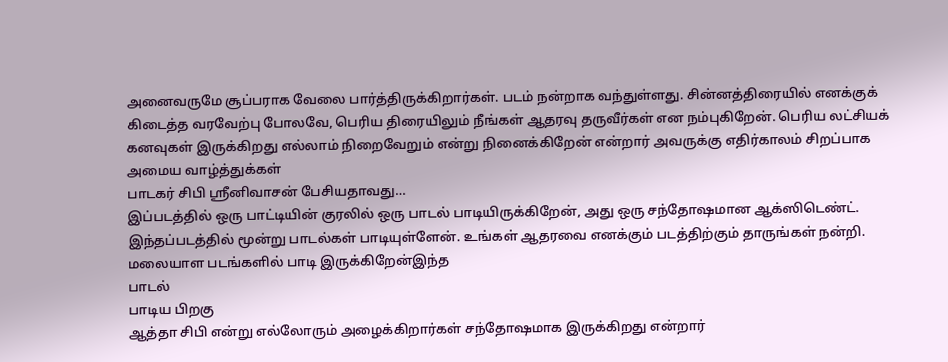அனைவருமே சூப்பராக வேலை பார்த்திருக்கிறார்கள். படம் நன்றாக வந்துள்ளது. சின்னத்திரையில் எனக்குக் கிடைத்த வரவேற்பு போலவே, பெரிய திரையிலும் நீங்கள் ஆதரவு தருவீர்கள் என நம்புகிறேன். பெரிய லட்சியக் கனவுகள் இருக்கிறது எல்லாம் நிறைவேறும் என்று நினைக்கிறேன் என்றார் அவருக்கு எதிர்காலம் சிறப்பாக அமைய வாழ்த்துக்கள்
பாடகர் சிபி ஶ்ரீனிவாசன் பேசியதாவது…
இப்படத்தில் ஒரு பாட்டியின் குரலில் ஒரு பாடல் பாடியிருக்கிறேன், அது ஒரு சந்தோஷமான ஆக்ஸிடெண்ட். இந்தப்படத்தில் மூன்று பாடல்கள் பாடியுள்ளேன். உங்கள் ஆதரவை எனக்கும் படத்திற்கும் தாருங்கள் நன்றி.
மலையாள படங்களில் பாடி இருக்கிறேன்இந்த
பாடல்
பாடிய பிறகு
ஆத்தா சிபி என்று எல்லோரும் அழைக்கிறார்கள் சந்தோஷமாக இருக்கிறது என்றார்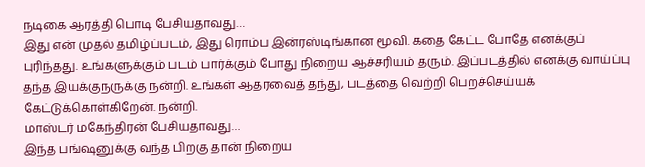நடிகை ஆரத்தி பொடி பேசியதாவது…
இது என் முதல் தமிழ்ப்படம், இது ரொம்ப இன்ரஸ்டிங்கான மூவி. கதை கேட்ட போதே எனக்குப் புரிந்தது. உங்களுக்கும் படம் பார்க்கும் போது நிறைய ஆச்சரியம் தரும். இப்படத்தில் எனக்கு வாய்ப்பு தந்த இயக்குநருக்கு நன்றி. உங்கள் ஆதரவைத் தந்து, படத்தை வெற்றி பெறச்செய்யக் கேட்டுக்கொள்கிறேன். நன்றி.
மாஸ்டர் மகேந்திரன் பேசியதாவது…
இந்த பங்ஷனுக்கு வந்த பிறகு தான் நிறைய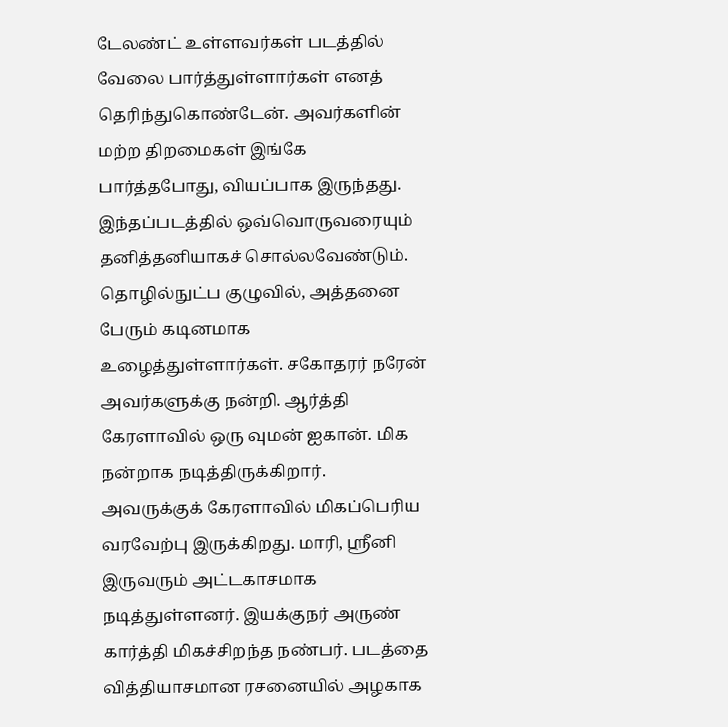டேலண்ட் உள்ளவர்கள் படத்தில் வேலை பார்த்துள்ளார்கள் எனத் தெரிந்துகொண்டேன். அவர்களின் மற்ற திறமைகள் இங்கே பார்த்தபோது, வியப்பாக இருந்தது. இந்தப்படத்தில் ஒவ்வொருவரையும் தனித்தனியாகச் சொல்லவேண்டும். தொழில்நுட்ப குழுவில், அத்தனை பேரும் கடினமாக உழைத்துள்ளார்கள். சகோதரர் நரேன் அவர்களுக்கு நன்றி. ஆர்த்தி கேரளாவில் ஒரு வுமன் ஐகான். மிக நன்றாக நடித்திருக்கிறார். அவருக்குக் கேரளாவில் மிகப்பெரிய வரவேற்பு இருக்கிறது. மாரி, ஶ்ரீனி இருவரும் அட்டகாசமாக நடித்துள்ளனர். இயக்குநர் அருண் கார்த்தி மிகச்சிறந்த நண்பர். படத்தை வித்தியாசமான ரசனையில் அழகாக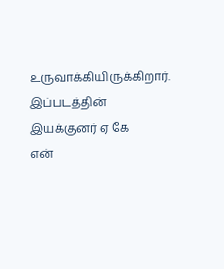உருவாக்கியிருக்கிறார். இப்படத்தின் இயக்குனர் ஏ கே
என்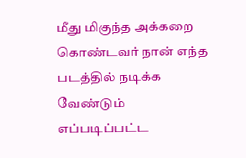மீது மிகுந்த அக்கறை கொண்டவர் நான் எந்த படத்தில் நடிக்க வேண்டும் எப்படிப்பட்ட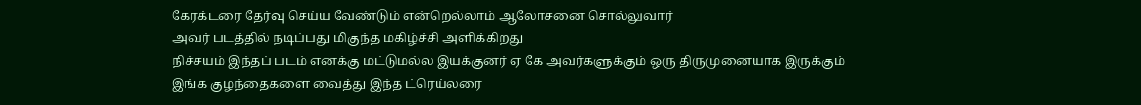கேரக்டரை தேர்வு செய்ய வேண்டும் என்றெல்லாம் ஆலோசனை சொல்லுவார்
அவர் படத்தில் நடிப்பது மிகுந்த மகிழ்ச்சி அளிக்கிறது
நிச்சயம் இந்தப் படம் எனக்கு மட்டுமல்ல இயக்குனர் ஏ கே அவர்களுக்கும் ஒரு திருமுனையாக இருக்கும்
இங்க குழந்தைகளை வைத்து இந்த ட்ரெய்லரை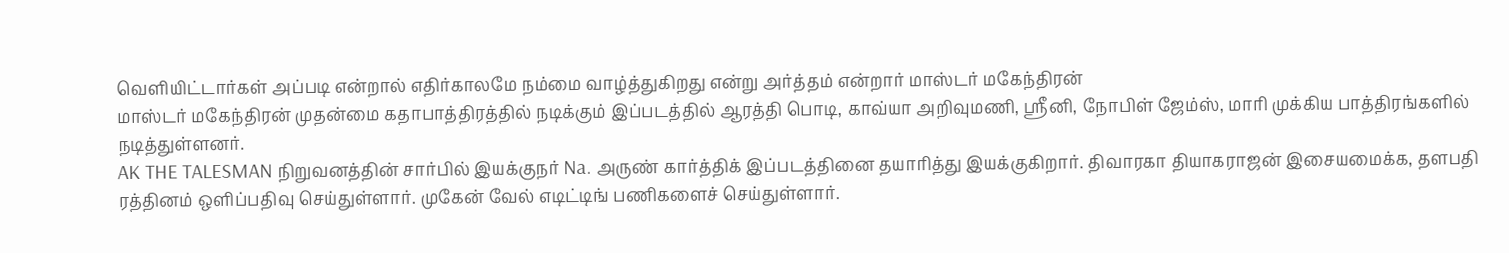வெளியிட்டார்கள் அப்படி என்றால் எதிர்காலமே நம்மை வாழ்த்துகிறது என்று அர்த்தம் என்றார் மாஸ்டர் மகேந்திரன்
மாஸ்டர் மகேந்திரன் முதன்மை கதாபாத்திரத்தில் நடிக்கும் இப்படத்தில் ஆரத்தி பொடி, காவ்யா அறிவுமணி, ஶ்ரீனி, நோபிள் ஜேம்ஸ், மாரி முக்கிய பாத்திரங்களில் நடித்துள்ளனர்.
AK THE TALESMAN நிறுவனத்தின் சார்பில் இயக்குநர் Na. அருண் கார்த்திக் இப்படத்தினை தயாரித்து இயக்குகிறார். திவாரகா தியாகராஜன் இசையமைக்க, தளபதி ரத்தினம் ஒளிப்பதிவு செய்துள்ளார். முகேன் வேல் எடிட்டிங் பணிகளைச் செய்துள்ளார்.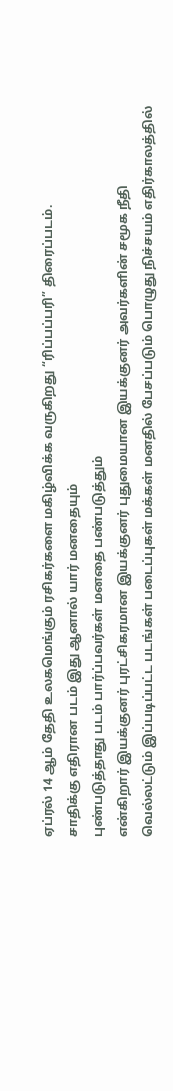ஏப்ரல் 14 ஆம் தேதி உலகமெங்கும் ரசிகர்களை மகிழ்விக்க வருகிறது “ரிப்பப்பரி” திரைப்படம்.
சாதிக்கு எதிரான படம் இது ஆனால் யார் மனதையும்
புண்படுத்தாது படம் பார்ப்பவர்கள் மனதை பண்படுத்தும்
என்கிறார் இயக்குனர் புரட்சிகரமான இயக்குனர் புதுமையான இயக்குனர் அவர்களின் சமூக நீதி வெல்லட்டும் இப்படிப்பட்ட படங்கள் படைப்புகள் மக்கள் மனதில் பேசப்படும் பொழுது நிச்சயம் எதிர்காலத்தில்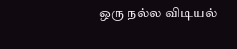ஒரு நல்ல விடியல்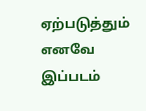ஏற்படுத்தும்
எனவே இப்படம்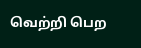வெற்றி பெற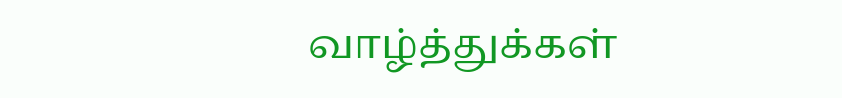வாழ்த்துக்கள்